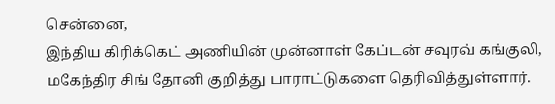சென்னை,
இந்திய கிரிக்கெட் அணியின் முன்னாள் கேப்டன் சவுரவ் கங்குலி, மகேந்திர சிங் தோனி குறித்து பாராட்டுகளை தெரிவித்துள்ளார்.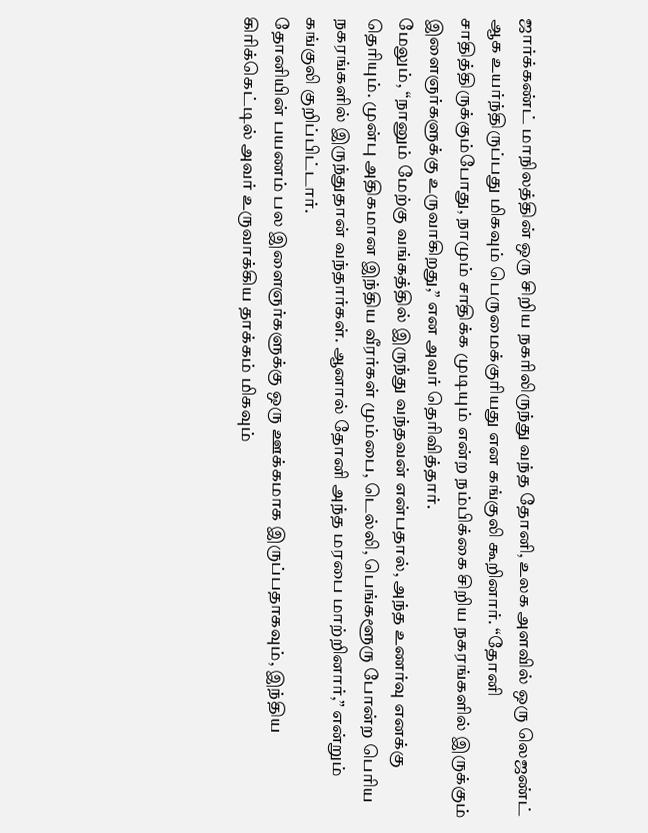ஜார்க்கண்ட் மாநிலத்தின் ஒரு சிறிய நகரிலிருந்து வந்த தோனி, உலக அளவில் ஒரு லெஜண்ட் ஆக உயர்ந்திருப்பது மிகவும் பெருமைக்குரியது என கங்குலி கூறினார். “தோனி சாதித்திருக்கும்போது, நாமும் சாதிக்க முடியும் என்ற நம்பிக்கை சிறிய நகரங்களில் இருக்கும் இளைஞர்களுக்கு உருவாகிறது,” என அவர் தெரிவித்தார்.
மேலும், “நானும் மேற்கு வங்கத்தில் இருந்து வந்தவன் என்பதால், அந்த உணர்வு எனக்கு தெரியும். முன்பு அதிகமான இந்திய வீரர்கள் மும்பை, டெல்லி, பெங்களூரு போன்ற பெரிய நகரங்களில் இருந்துதான் வந்தார்கள். ஆனால் தோனி அந்த மரபை மாற்றினார்,” என்றும் கங்குலி குறிப்பிட்டார்.
தோனியின் பயணம் பல இளைஞர்களுக்கு ஒரு ஊக்கமாக இருப்பதாகவும், இந்திய கிரிக்கெட்டில் அவர் உருவாக்கிய தாக்கம் மிகவும்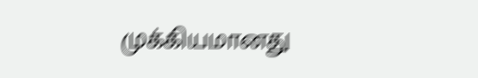முக்கியமானது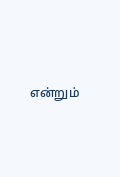என்றும்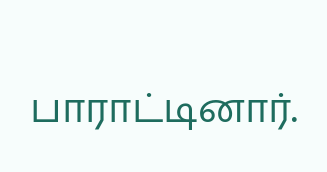பாராட்டினார்.